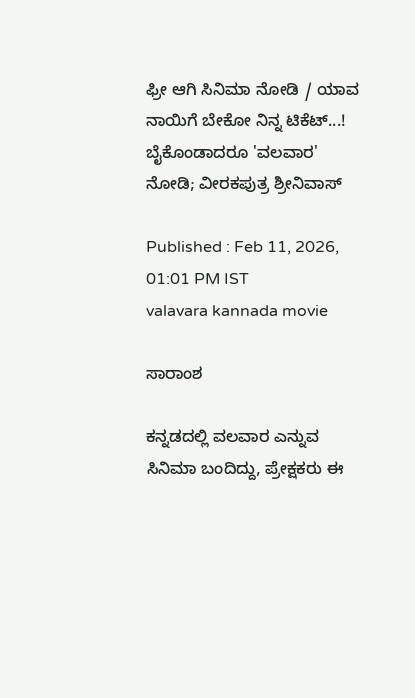ಫ್ರೀ ಆಗಿ ಸಿನಿಮಾ ನೋಡಿ / ಯಾವ ನಾಯಿಗೆ ಬೇಕೋ ನಿನ್ನ ಟಿಕೆಟ್...! ಬೈಕೊಂಡಾದರೂ‌ 'ವಲವಾರ' ನೋಡಿ; ವೀರಕಪುತ್ರ ಶ್ರೀನಿವಾಸ್

Published : Feb 11, 2026, 01:01 PM IST
valavara kannada movie

ಸಾರಾಂಶ

ಕನ್ನಡದಲ್ಲಿ ವಲವಾರ ಎನ್ನುವ ಸಿನಿಮಾ ಬಂದಿದ್ದು, ಪ್ರೇಕ್ಷಕರು ಈ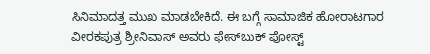ಸಿನಿಮಾದತ್ತ ಮುಖ ಮಾಡಬೇಕಿದೆ. ಈ ಬಗ್ಗೆ ಸಾಮಾಜಿಕ ಹೋರಾಟಗಾರ ವೀರಕಪುತ್ರ ಶ್ರೀನಿವಾಸ್‌ ಅವರು ಫೇಸ್‌ಬುಕ್‌ ಪೋಸ್ಟ್‌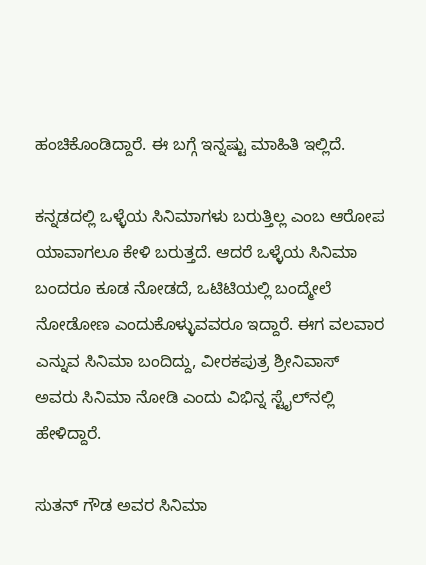ಹಂಚಿಕೊಂಡಿದ್ದಾರೆ. ಈ ಬಗ್ಗೆ ಇನ್ನಷ್ಟು ಮಾಹಿತಿ ಇಲ್ಲಿದೆ.

ಕನ್ನಡದಲ್ಲಿ ಒಳ್ಳೆಯ ಸಿನಿಮಾಗಳು ಬರುತ್ತಿಲ್ಲ ಎಂಬ ಆರೋಪ ಯಾವಾಗಲೂ ಕೇಳಿ ಬರುತ್ತದೆ. ಆದರೆ ಒಳ್ಳೆಯ ಸಿನಿಮಾ ಬಂದರೂ ಕೂಡ ನೋಡದೆ, ಒಟಿಟಿಯಲ್ಲಿ ಬಂದ್ಮೇಲೆ ನೋಡೋಣ ಎಂದುಕೊಳ್ಳುವವರೂ ಇದ್ದಾರೆ. ಈಗ ವಲವಾರ ಎನ್ನುವ ಸಿನಿಮಾ ಬಂದಿದ್ದು, ವೀರಕಪುತ್ರ ಶ್ರೀನಿವಾಸ್‌ ಅವರು ಸಿನಿಮಾ ನೋಡಿ ಎಂದು ವಿಭಿನ್ನ ಸ್ಟೈಲ್‌ನಲ್ಲಿ ಹೇಳಿದ್ದಾರೆ.

ಸುತನ್‌ ಗೌಡ ಅವರ ಸಿನಿಮಾ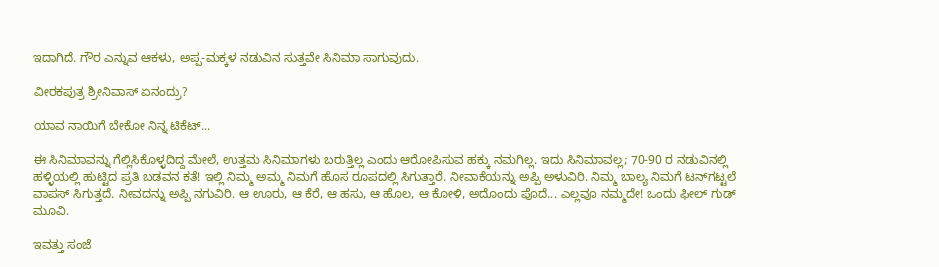ಇದಾಗಿದೆ. ಗೌರ ಎನ್ನುವ ಆಕಳು, ಅಪ್ಪ-ಮಕ್ಕಳ ನಡುವಿನ ಸುತ್ತವೇ ಸಿನಿಮಾ ಸಾಗುವುದು.

ವೀರಕಪುತ್ರ ಶ್ರೀನಿವಾಸ್‌ ಏನಂದ್ರು?

ಯಾವ ನಾಯಿಗೆ ಬೇಕೋ ನಿನ್ನ ಟಿಕೆಟ್...

ಈ ಸಿನಿಮಾವನ್ನು ಗೆಲ್ಲಿಸಿಕೊಳ್ಳದಿದ್ದ ಮೇಲೆ, ಉತ್ತಮ ಸಿನಿಮಾಗಳು ಬರುತ್ತಿಲ್ಲ ಎಂದು ಆರೋಪಿಸುವ ಹಕ್ಕು ನಮಗಿಲ್ಲ. ಇದು ಸಿನಿಮಾವಲ್ಲ; 70-90 ರ ನಡುವಿನಲ್ಲಿ ಹಳ್ಳಿಯಲ್ಲಿ ಹುಟ್ಟಿದ ಪ್ರತಿ ಬಡವನ ಕತೆ! ಇಲ್ಲಿ ನಿಮ್ಮ ಅಮ್ಮ ನಿಮಗೆ ಹೊಸ ರೂಪದಲ್ಲಿ ಸಿಗುತ್ತಾರೆ. ನೀವಾಕೆಯನ್ನು ಅಪ್ಪಿ ಅಳುವಿರಿ. ನಿಮ್ಮ ಬಾಲ್ಯ ನಿಮಗೆ ಟನ್‌ಗಟ್ಟಲೆ ವಾಪಸ್ ಸಿಗುತ್ತದೆ. ನೀವದನ್ನು ಅಪ್ಪಿ ನಗುವಿರಿ. ಆ ಊರು, ಆ ಕೆರೆ, ಆ ಹಸು, ಆ ಹೊಲ, ಆ ಕೋಳಿ, ಅದೊಂದು ಪೊದೆ... ಎಲ್ಲವೂ ನಮ್ಮದೇ! ಒಂದು ಫೀಲ್ ಗುಡ್ ಮೂವಿ.

ಇವತ್ತು ಸಂಜೆ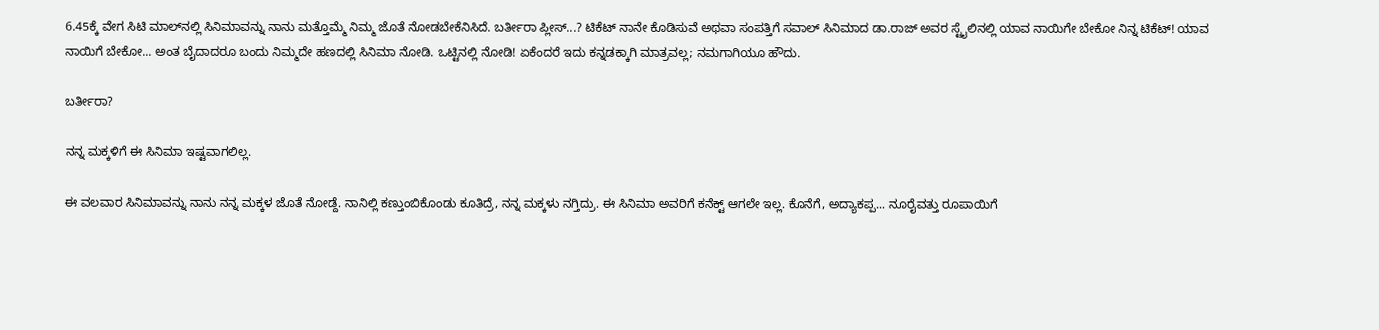6.45ಕ್ಕೆ ವೇಗ ಸಿಟಿ ಮಾಲ್‌ನಲ್ಲಿ ಸಿನಿಮಾವನ್ನು ನಾನು ಮತ್ತೊಮ್ಮೆ ನಿಮ್ಮ ಜೊತೆ ನೋಡಬೇಕೆನಿಸಿದೆ. ಬರ್ತೀರಾ ಪ್ಲೀಸ್...? ಟಿಕೆಟ್ ನಾನೇ ಕೊಡಿಸುವೆ ಅಥವಾ ಸಂಪತ್ತಿಗೆ ಸವಾಲ್ ಸಿನಿಮಾದ ಡಾ.ರಾಜ್ ಅವರ ಸ್ಟೈಲಿನಲ್ಲಿ ಯಾವ ನಾಯಿಗೇ ಬೇಕೋ ನಿನ್ನ ಟಿಕೆಟ್! ಯಾವ ನಾಯಿಗೆ ಬೇಕೋ... ಅಂತ ಬೈದಾದರೂ ಬಂದು ನಿಮ್ಮದೇ ಹಣದಲ್ಲಿ ಸಿನಿಮಾ ನೋಡಿ. ಒಟ್ಟಿನಲ್ಲಿ ನೋಡಿ! ಏಕೆಂದರೆ ಇದು ಕನ್ನಡಕ್ಕಾಗಿ ಮಾತ್ರವಲ್ಲ; ನಮಗಾಗಿಯೂ ಹೌದು.

ಬರ್ತೀರಾ?

ನನ್ನ ಮಕ್ಕಳಿಗೆ ಈ ಸಿನಿಮಾ ಇಷ್ಟವಾಗಲಿಲ್ಲ.

ಈ ವಲವಾರ ಸಿನಿಮಾವನ್ನು ನಾನು ನನ್ನ ಮಕ್ಕಳ ಜೊತೆ ನೋಡ್ದೆ. ನಾನಿಲ್ಲಿ ಕಣ್ತುಂಬಿಕೊಂಡು ಕೂತಿದ್ರೆ, ನನ್ನ ಮಕ್ಕಳು ನಗ್ತಿದ್ರು. ಈ ಸಿನಿಮಾ ಅವರಿಗೆ ಕನೆಕ್ಟ್ ಆಗಲೇ ಇಲ್ಲ. ಕೊನೆಗೆ, ಅದ್ಯಾಕಪ್ಪ... ನೂರೈವತ್ತು ರೂಪಾಯಿಗೆ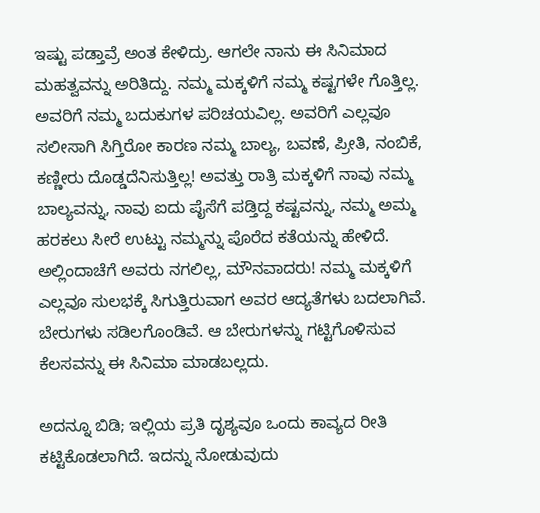ಇಷ್ಟು ಪಡ್ತಾವ್ರೆ ಅಂತ ಕೇಳಿದ್ರು. ಆಗಲೇ ನಾನು ಈ ಸಿನಿಮಾದ ಮಹತ್ವವನ್ನು ಅರಿತಿದ್ದು. ನಮ್ಮ ಮಕ್ಕಳಿಗೆ ನಮ್ಮ ಕಷ್ಟಗಳೇ ಗೊತ್ತಿಲ್ಲ. ಅವರಿಗೆ ನಮ್ಮ ಬದುಕುಗಳ ಪರಿಚಯವಿಲ್ಲ. ಅವರಿಗೆ ಎಲ್ಲವೂ ಸಲೀಸಾಗಿ ಸಿಗ್ತಿರೋ ಕಾರಣ ನಮ್ಮ ಬಾಲ್ಯ, ಬವಣೆ, ಪ್ರೀತಿ, ನಂಬಿಕೆ, ಕಣ್ಣೀರು ದೊಡ್ಡದೆನಿಸುತ್ತಿಲ್ಲ! ಅವತ್ತು ರಾತ್ರಿ ಮಕ್ಕಳಿಗೆ ನಾವು ನಮ್ಮ ಬಾಲ್ಯವನ್ನು, ನಾವು ಐದು ಪೈಸೆಗೆ ಪಡ್ತಿದ್ದ ಕಷ್ಟವನ್ನು, ನಮ್ಮ ಅಮ್ಮ ಹರಕಲು ಸೀರೆ ಉಟ್ಟು ನಮ್ಮನ್ನು ಪೊರೆದ ಕತೆಯನ್ನು ಹೇಳಿದೆ. ಅಲ್ಲಿಂದಾಚೆಗೆ ಅವರು ನಗಲಿಲ್ಲ, ಮೌನವಾದರು! ನಮ್ಮ ಮಕ್ಕಳಿಗೆ ಎಲ್ಲವೂ ಸುಲಭಕ್ಕೆ ಸಿಗುತ್ತಿರುವಾಗ ಅವರ ಆದ್ಯತೆಗಳು ಬದಲಾಗಿವೆ. ಬೇರುಗಳು ಸಡಿಲಗೊಂಡಿವೆ. ಆ ಬೇರುಗಳನ್ನು ಗಟ್ಟಿಗೊಳಿಸುವ ಕೆಲಸವನ್ನು ಈ ಸಿನಿಮಾ ಮಾಡಬಲ್ಲದು.

ಅದನ್ನೂ ಬಿಡಿ; ಇಲ್ಲಿಯ ಪ್ರತಿ ದೃಶ್ಯವೂ ಒಂದು ಕಾವ್ಯದ ರೀತಿ ಕಟ್ಟಿಕೊಡಲಾಗಿದೆ. ಇದನ್ನು ನೋಡುವುದು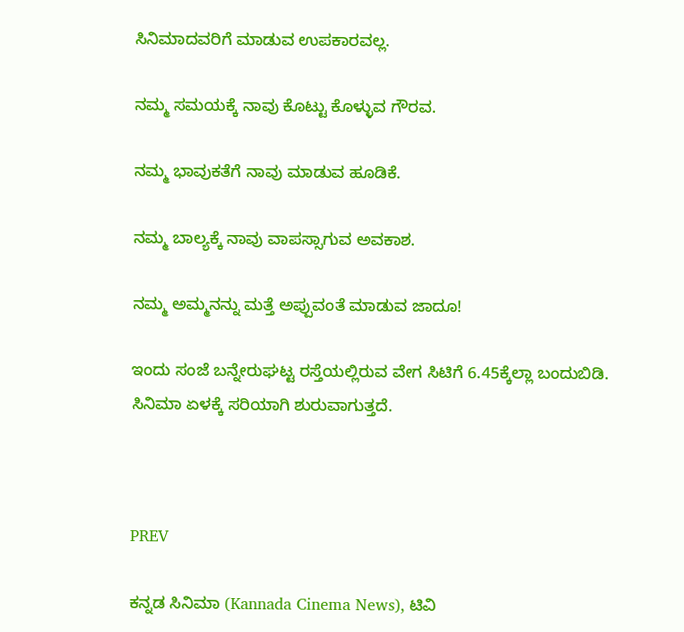ಸಿನಿಮಾದವರಿಗೆ ಮಾಡುವ ಉಪಕಾರವಲ್ಲ.

ನಮ್ಮ ಸಮಯಕ್ಕೆ ನಾವು ಕೊಟ್ಟು ಕೊಳ್ಳುವ ಗೌರವ.

ನಮ್ಮ ಭಾವುಕತೆಗೆ ನಾವು ಮಾಡುವ ಹೂಡಿಕೆ.

ನಮ್ಮ ಬಾಲ್ಯಕ್ಕೆ ನಾವು ವಾಪಸ್ಸಾಗುವ ಅವಕಾಶ.

ನಮ್ಮ ಅಮ್ಮನನ್ನು ಮತ್ತೆ ಅಪ್ಪುವಂತೆ ಮಾಡುವ ಜಾದೂ!

ಇಂದು ಸಂಜೆ ಬನ್ನೇರುಘಟ್ಟ ರಸ್ತೆಯಲ್ಲಿರುವ ವೇಗ ಸಿಟಿಗೆ 6.45ಕ್ಕೆಲ್ಲಾ ಬಂದುಬಿಡಿ. ಸಿನಿಮಾ ಏಳಕ್ಕೆ ಸರಿಯಾಗಿ ಶುರುವಾಗುತ್ತದೆ.



PREV

ಕನ್ನಡ ಸಿನಿಮಾ (Kannada Cinema News), ಟಿವಿ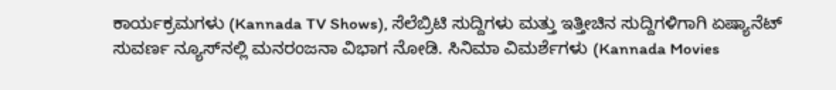ಕಾರ್ಯಕ್ರಮಗಳು (Kannada TV Shows), ಸೆಲೆಬ್ರಿಟಿ ಸುದ್ದಿಗಳು ಮತ್ತು ಇತ್ತೀಚಿನ ಸುದ್ದಿಗಳಿಗಾಗಿ ಏಷ್ಯಾನೆಟ್ ಸುವರ್ಣ ನ್ಯೂಸ್‌ನಲ್ಲಿ ಮನರಂಜನಾ ವಿಭಾಗ ನೋಡಿ. ಸಿನಿಮಾ ವಿಮರ್ಶೆಗಳು (Kannada Movies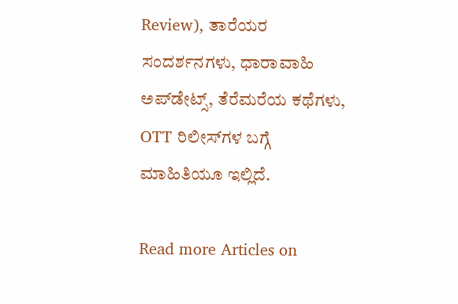Review), ತಾರೆಯರ ಸಂದರ್ಶನಗಳು, ಧಾರಾವಾಹಿ ಅಪ್‌ಡೇಟ್ಸ್‌, ತೆರೆಮರೆಯ ಕಥೆಗಳು, OTT ರಿಲೀಸ್‌ಗಳ ಬಗ್ಗೆ ಮಾಹಿತಿಯೂ ಇಲ್ಲಿದೆ.

Read more Articles on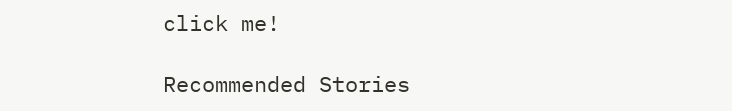click me!

Recommended Stories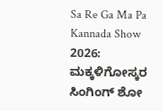Sa Re Ga Ma Pa Kannada Show 2026: ಮಕ್ಕಳಿಗೋಸ್ಕರ ಸಿಂಗಿಂಗ್‌ ಶೋ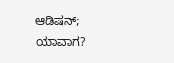ಆಡಿಷನ್‌; ಯಾವಾಗ?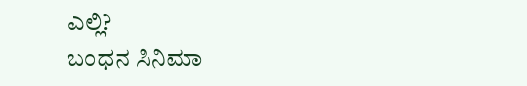ಎಲ್ಲಿ?
ಬಂಧನ ಸಿನಿಮಾ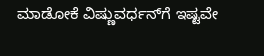ಮಾಡೋಕೆ ವಿಷ್ಣುವರ್ಧನ್‌ಗೆ ಇಷ್ಟವೇ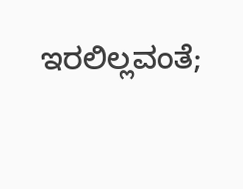ಇರಲಿಲ್ಲವಂತೆ;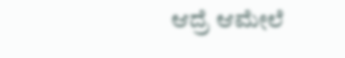ಆದ್ರೆ ಆಮೇಲೆ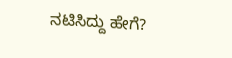ನಟಿಸಿದ್ದು ಹೇಗೆ?